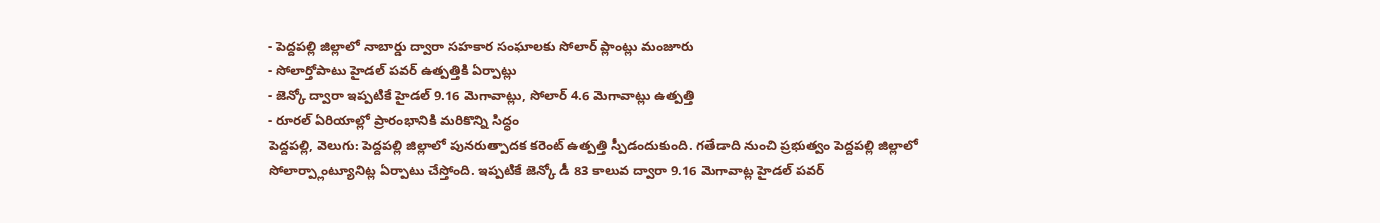- పెద్దపల్లి జిల్లాలో నాబార్డు ద్వారా సహకార సంఘాలకు సోలార్ ప్లాంట్లు మంజూరు
- సోలార్తోపాటు హైడల్ పవర్ ఉత్పత్తికి ఏర్పాట్లు
- జెన్కో ద్వారా ఇప్పటికే హైడల్ 9.16 మెగావాట్లు, సోలార్ 4.6 మెగావాట్లు ఉత్పత్తి
- రూరల్ ఏరియాల్లో ప్రారంభానికి మరికొన్ని సిద్ధం
పెద్దపల్లి, వెలుగు: పెద్దపల్లి జిల్లాలో పునరుత్పాదక కరెంట్ ఉత్పత్తి స్పీడందుకుంది. గతేడాది నుంచి ప్రభుత్వం పెద్దపల్లి జిల్లాలో సోలార్ప్లాంట్యూనిట్ల ఏర్పాటు చేస్తోంది. ఇప్పటికే జెన్కో డీ 83 కాలువ ద్వారా 9.16 మెగావాట్ల హైడల్ పవర్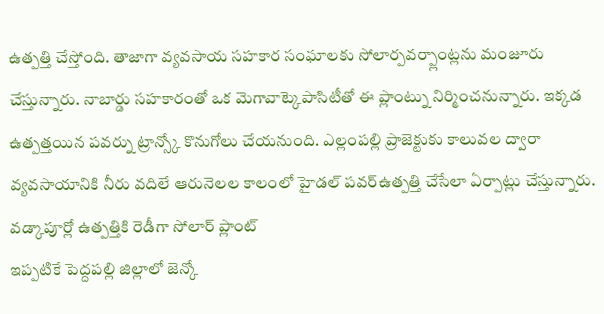ఉత్పత్తి చేస్తోంది. తాజాగా వ్యవసాయ సహకార సంఘాలకు సోలార్పవర్ప్లాంట్లను మంజూరు చేస్తున్నారు. నాబార్డు సహకారంతో ఒక మెగావాట్కెపాసిటీతో ఈ ప్లాంట్ను నిర్మించనున్నారు. ఇక్కడ ఉత్పత్తయిన పవర్ను ట్రాన్స్కో కొనుగోలు చేయనుంది. ఎల్లంపల్లి ప్రాజెక్టుకు కాలువల ద్వారా వ్యవసాయానికి నీరు వదిలే ఆరునెలల కాలంలో హైడల్ పవర్ఉత్పత్తి చేసేలా ఏర్పాట్లు చేస్తున్నారు.
వడ్కాపూర్లో ఉత్పత్తికి రెడీగా సోలార్ ప్లాంట్
ఇప్పటికే పెద్దపల్లి జిల్లాలో జెన్కో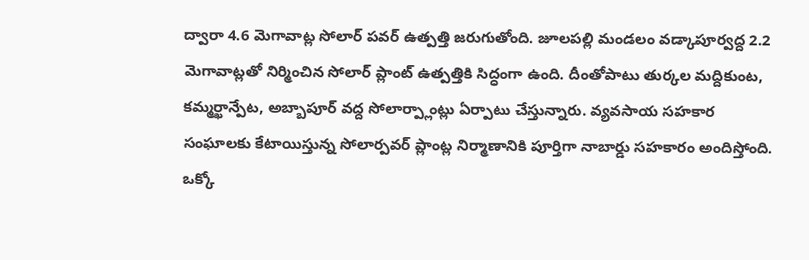ద్వారా 4.6 మెగావాట్ల సోలార్ పవర్ ఉత్పత్తి జరుగుతోంది. జూలపల్లి మండలం వడ్కాపూర్వద్ద 2.2 మెగావాట్లతో నిర్మించిన సోలార్ ప్లాంట్ ఉత్పత్తికి సిద్ధంగా ఉంది. దీంతోపాటు తుర్కల మద్దికుంట, కమ్మర్ఖాన్పేట, అబ్బాపూర్ వద్ద సోలార్ప్లాంట్లు ఏర్పాటు చేస్తున్నారు. వ్యవసాయ సహకార సంఘాలకు కేటాయిస్తున్న సోలార్పవర్ ప్లాంట్ల నిర్మాణానికి పూర్తిగా నాబార్డు సహకారం అందిస్తోంది.
ఒక్కో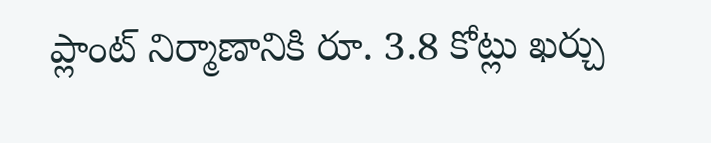ప్లాంట్ నిర్మాణానికి రూ. 3.8 కోట్లు ఖర్చు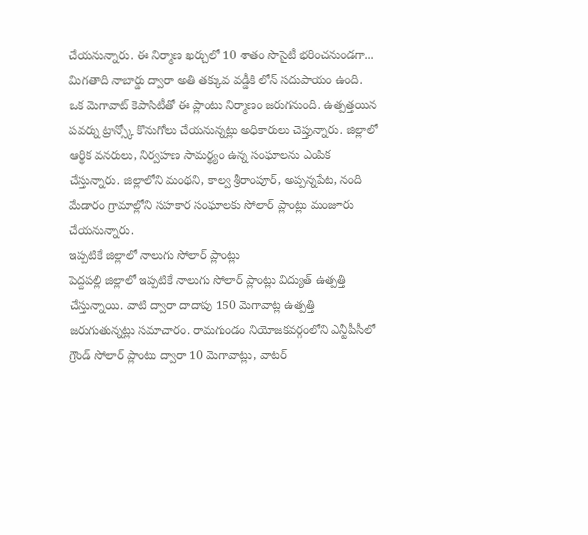చేయనున్నారు. ఈ నిర్మాణ ఖర్చులో 10 శాతం సొసైటీ భరించనుండగా... మిగతాది నాబార్డు ద్వారా అతి తక్కువ వడ్డీకి లోన్ సదుపాయం ఉంది. ఒక మెగావాట్ కెపాసిటీతో ఈ ప్లాంటు నిర్మాణం జరుగనుంది. ఉత్పత్తయిన పవర్ను ట్రాన్స్కో కొనుగోలు చేయనున్నట్లు అధికారులు చెప్తున్నారు. జిల్లాలో ఆర్థిక వనరులు, నిర్వహణ సామర్థ్యం ఉన్న సంఘాలను ఎంపిక చేస్తున్నారు. జిల్లాలోని మంథని, కాల్వ శ్రీరాంపూర్, అప్పన్నపేట, నంది మేడారం గ్రామాల్లోని సహకార సంఘాలకు సోలార్ ప్లాంట్లు మంజూరు చేయనున్నారు.
ఇప్పటికే జిల్లాలో నాలుగు సోలార్ ప్లాంట్లు
పెద్దపల్లి జిల్లాలో ఇప్పటికే నాలుగు సోలార్ ప్లాంట్లు విద్యుత్ ఉత్పత్తి చేస్తున్నాయి. వాటి ద్వారా దాదాపు 150 మెగావాట్ల ఉత్పత్తి జరుగుతున్నట్లు సమాచారం. రామగుండం నియోజకవర్గంలోని ఎన్టీపీసీలో గ్రౌండ్ సోలార్ ప్లాంటు ద్వారా 10 మెగావాట్లు, వాటర్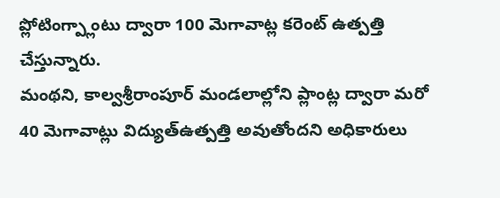ప్లోటింగ్ప్లాంటు ద్వారా 100 మెగావాట్ల కరెంట్ ఉత్పత్తి చేస్తున్నారు.
మంథని, కాల్వశ్రీరాంపూర్ మండలాల్లోని ప్లాంట్ల ద్వారా మరో 40 మెగావాట్లు విద్యుత్ఉత్పత్తి అవుతోందని అధికారులు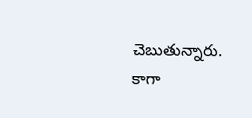చెబుతున్నారు. కాగా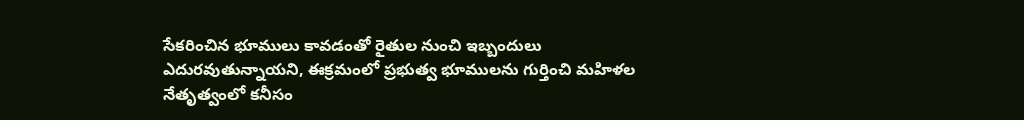సేకరించిన భూములు కావడంతో రైతుల నుంచి ఇబ్బందులు ఎదురవుతున్నాయని, ఈక్రమంలో ప్రభుత్వ భూములను గుర్తించి మహిళల నేతృత్వంలో కనీసం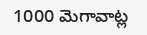1000 మెగావాట్ల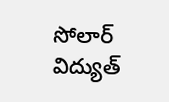సోలార్ విద్యుత్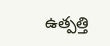ఉత్పత్తి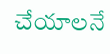చేయాలనే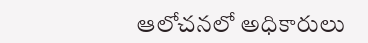ఆలోచనలో అధికారులు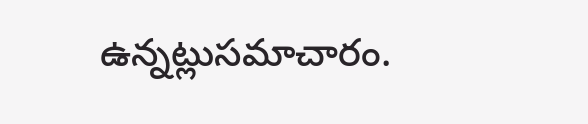ఉన్నట్లుసమాచారం.